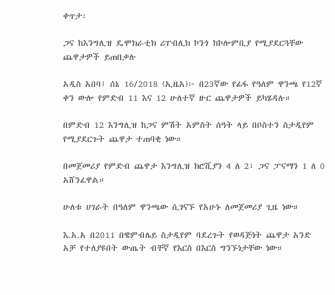ቀጥታ፡

ጋና ከእንግሊዝ ዴሞክራቲክ ሪፐብሊክ ኮንጎ ከኮሎምቢያ የሚያደርጓቸው ጨዋታዎች ይጠበቃሉ

አዲስ አበባ፤ ሰኔ 16/2018 (ኢዜአ)፦ በ23ኛው የፊፋ የዓለም ዋንጫ የ12ኛ ቀን ውሎ የምድብ 11 እና 12 ሁለተኛ ዙር ጨዋታዎች ይካሄዳሉ።

በምድብ 12 እንግሊዝ ከጋና ምሽት አምስት ሰዓት ላይ በቦስተን ስታዲየም የሚያደርጉት ጨዋታ ተጠባቂ ነው።

በመጀመሪያ የምድብ ጨዋታ እንግሊዝ ክሮሺያን 4 ለ 2፣ ጋና ፓናማን 1 ለ 0 አሸንፈዋል።

ሁለቱ ሀገራት በዓለም ዋንጫው ሲገናኙ የአሁኑ ለመጀመሪያ ጊዜ ነው።

እ.አ.አ በ2011 በዌምብሌይ ስታዲየም ባደረጉት የወዳጅነት ጨዋታ አንድ አቻ የተለያዩበት ውጤት ብቸኛ የእርስ በእርስ ግንኙነታቸው ነው።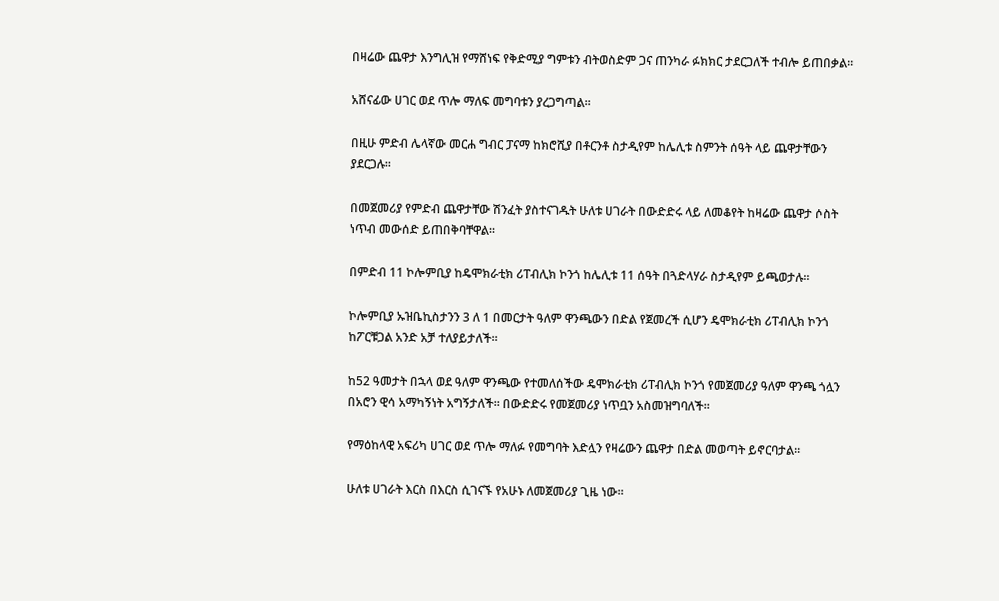በዛሬው ጨዋታ እንግሊዝ የማሸነፍ የቅድሚያ ግምቱን ብትወስድም ጋና ጠንካራ ፉክክር ታደርጋለች ተብሎ ይጠበቃል።

አሸናፊው ሀገር ወደ ጥሎ ማለፍ መግባቱን ያረጋግጣል።

በዚሁ ምድብ ሌላኛው መርሐ ግብር ፓናማ ከክሮሺያ በቶርንቶ ስታዲየም ከሌሊቱ ስምንት ሰዓት ላይ ጨዋታቸውን ያደርጋሉ።

በመጀመሪያ የምድብ ጨዋታቸው ሽንፈት ያስተናገዱት ሁለቱ ሀገራት በውድድሩ ላይ ለመቆየት ከዛሬው ጨዋታ ሶስት ነጥብ መውሰድ ይጠበቅባቸዋል።

በምድብ 11 ኮሎምቢያ ከዴሞክራቲክ ሪፐብሊክ ኮንጎ ከሌሊቱ 11 ሰዓት በጓድላሃራ ስታዲየም ይጫወታሉ።

ኮሎምቢያ ኡዝቤኪስታንን 3 ለ 1 በመርታት ዓለም ዋንጫውን በድል የጀመረች ሲሆን ዴሞክራቲክ ሪፐብሊክ ኮንጎ ከፖርቹጋል አንድ አቻ ተለያይታለች።

ከ52 ዓመታት በኋላ ወደ ዓለም ዋንጫው የተመለሰችው ዴሞክራቲክ ሪፐብሊክ ኮንጎ የመጀመሪያ ዓለም ዋንጫ ጎሏን በአሮን ዊሳ አማካኝነት አግኝታለች። በውድድሩ የመጀመሪያ ነጥቧን አስመዝግባለች።

የማዕከላዊ አፍሪካ ሀገር ወደ ጥሎ ማለፉ የመግባት እድሏን የዛሬውን ጨዋታ በድል መወጣት ይኖርባታል።

ሁለቱ ሀገራት እርስ በእርስ ሲገናኙ የአሁኑ ለመጀመሪያ ጊዜ ነው።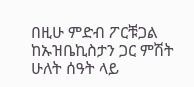በዚሁ ምድብ ፖርቹጋል ከኡዝቤኪስታን ጋር ምሽት ሁለት ሰዓት ላይ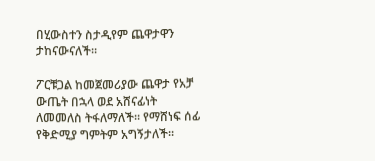በሂውስተን ስታዲየም ጨዋታዋን ታከናውናለች።

ፖርቹጋል ከመጀመሪያው ጨዋታ የአቻ ውጤት በኋላ ወደ አሸናፊነት ለመመለስ ትፋለማለች። የማሸነፍ ሰፊ የቅድሚያ ግምትም አግኝታለች።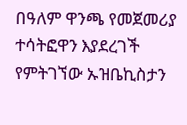በዓለም ዋንጫ የመጀመሪያ ተሳትፎዋን እያደረገች የምትገኘው ኡዝቤኪስታን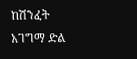ከሽንፈት አገግማ ድል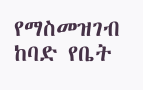የማስመዝገብ ከባድ የቤት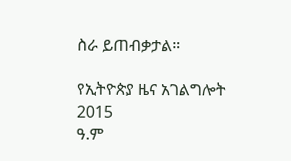ስራ ይጠብቃታል።

የኢትዮጵያ ዜና አገልግሎት
2015
ዓ.ም